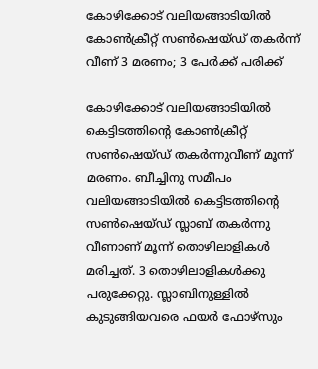കോഴിക്കോട് വലിയങ്ങാടിയില്‍ കോണ്‍ക്രീറ്റ് സണ്‍ഷെയ്ഡ് തകര്‍ന്ന് വീണ് 3 മരണം; 3 പേര്‍ക്ക് പരിക്ക്

കോഴിക്കോട് വലിയങ്ങാടിയില്‍ കെട്ടിടത്തിന്റെ കോണ്‍ക്രീറ്റ് സണ്‍ഷെയ്ഡ് തകര്‍ന്നുവീണ് മൂന്ന് മരണം. ബീച്ചിനു സമീപം വലിയങ്ങാടിയില്‍ കെട്ടിടത്തിന്റെ സണ്‍ഷെയ്ഡ് സ്ലാബ് തകര്‍ന്നു വീണാണ് മൂന്ന് തൊഴിലാളികള്‍ മരിച്ചത്. 3 തൊഴിലാളികള്‍ക്കു പരുക്കേറ്റു. സ്ലാബിനുള്ളില്‍ കുടുങ്ങിയവരെ ഫയര്‍ ഫോഴ്‌സും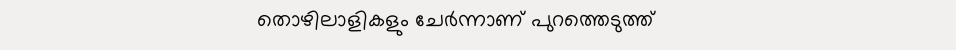തൊഴിലാളികളും ചേര്‍ന്നാണ് പുറത്തെടുത്ത്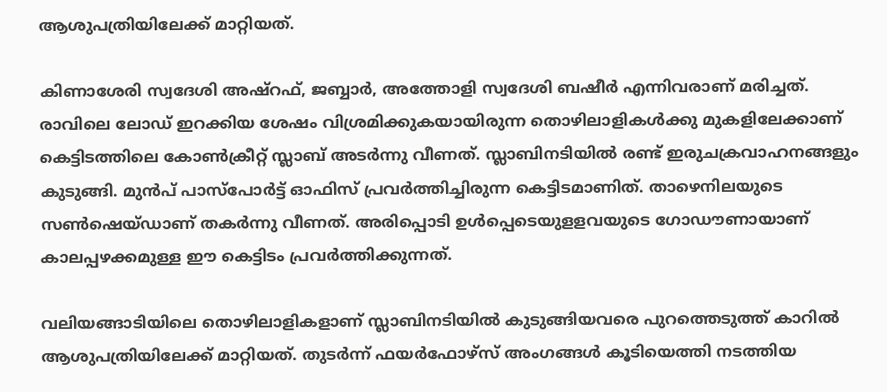ആശുപത്രിയിലേക്ക് മാറ്റിയത്.

കിണാശേരി സ്വദേശി അഷ്റഫ്, ജബ്ബാര്‍, അത്തോളി സ്വദേശി ബഷീര്‍ എന്നിവരാണ് മരിച്ചത്. രാവിലെ ലോഡ് ഇറക്കിയ ശേഷം വിശ്രമിക്കുകയായിരുന്ന തൊഴിലാളികള്‍ക്കു മുകളിലേക്കാണ് കെട്ടിടത്തിലെ കോണ്‍ക്രീറ്റ് സ്ലാബ് അടര്‍ന്നു വീണത്. സ്ലാബിനടിയില്‍ രണ്ട് ഇരുചക്രവാഹനങ്ങളും കുടുങ്ങി. മുന്‍പ് പാസ്‌പോര്‍ട്ട് ഓഫിസ് പ്രവര്‍ത്തിച്ചിരുന്ന കെട്ടിടമാണിത്. താഴെനിലയുടെ സണ്‍ഷെയ്ഡാണ് തകര്‍ന്നു വീണത്. അരിപ്പൊടി ഉള്‍പ്പെടെയുളളവയുടെ ഗോഡൗണായാണ് കാലപ്പഴക്കമുള്ള ഈ കെട്ടിടം പ്രവര്‍ത്തിക്കുന്നത്.

വലിയങ്ങാടിയിലെ തൊഴിലാളികളാണ് സ്ലാബിനടിയില്‍ കുടുങ്ങിയവരെ പുറത്തെടുത്ത് കാറില്‍ ആശുപത്രിയിലേക്ക് മാറ്റിയത്. തുടര്‍ന്ന് ഫയര്‍ഫോഴ്‌സ് അംഗങ്ങള്‍ കൂടിയെത്തി നടത്തിയ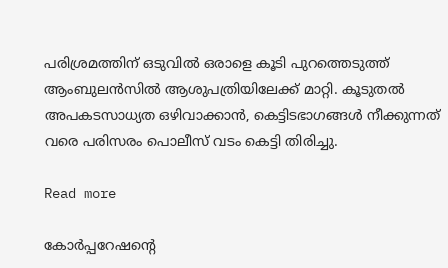പരിശ്രമത്തിന് ഒടുവില്‍ ഒരാളെ കൂടി പുറത്തെടുത്ത് ആംബുലന്‍സില്‍ ആശുപത്രിയിലേക്ക് മാറ്റി. കൂടുതല്‍ അപകടസാധ്യത ഒഴിവാക്കാന്‍, കെട്ടിടഭാഗങ്ങള്‍ നീക്കുന്നത് വരെ പരിസരം പൊലീസ് വടം കെട്ടി തിരിച്ചു.

Read more

കോര്‍പ്പറേഷന്റെ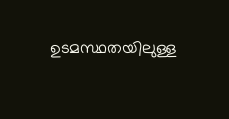ഉടമസ്ഥതയിലുള്ള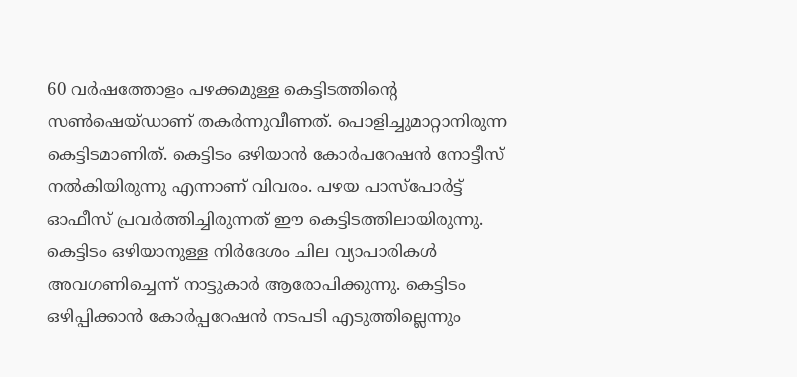60 വര്‍ഷത്തോളം പഴക്കമുള്ള കെട്ടിടത്തിന്റെ സണ്‍ഷെയ്ഡാണ് തകര്‍ന്നുവീണത്. പൊളിച്ചുമാറ്റാനിരുന്ന കെട്ടിടമാണിത്. കെട്ടിടം ഒഴിയാന്‍ കോര്‍പറേഷന്‍ നോട്ടീസ് നല്‍കിയിരുന്നു എന്നാണ് വിവരം. പഴയ പാസ്പോര്‍ട്ട് ഓഫീസ് പ്രവര്‍ത്തിച്ചിരുന്നത് ഈ കെട്ടിടത്തിലായിരുന്നു. കെട്ടിടം ഒഴിയാനുള്ള നിര്‍ദേശം ചില വ്യാപാരികള്‍ അവഗണിച്ചെന്ന് നാട്ടുകാര്‍ ആരോപിക്കുന്നു. കെട്ടിടം ഒഴിപ്പിക്കാന്‍ കോര്‍പ്പറേഷന്‍ നടപടി എടുത്തില്ലെന്നും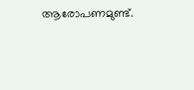ആരോപണമുണ്ട്.